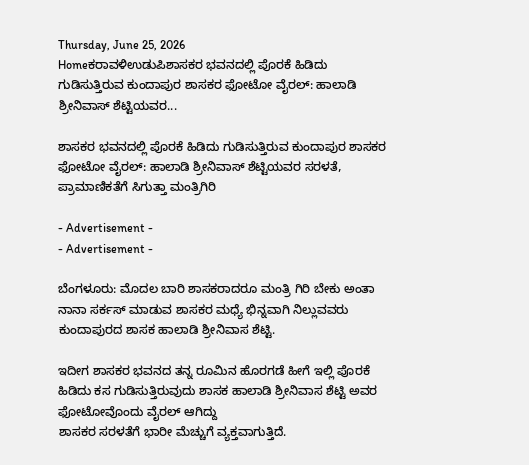Thursday, June 25, 2026
Homeಕರಾವಳಿಉಡುಪಿಶಾಸಕರ ಭವನದಲ್ಲಿ‌ ಪೊರಕೆ ಹಿಡಿದು ಗುಡಿಸುತ್ತಿರುವ ಕುಂದಾಪುರ ಶಾಸಕರ ಫೋಟೋ ವೈರಲ್: ಹಾಲಾಡಿ ಶ್ರೀನಿವಾಸ್ ಶೆಟ್ಟಿಯವರ...

ಶಾಸಕರ ಭವನದಲ್ಲಿ‌ ಪೊರಕೆ ಹಿಡಿದು ಗುಡಿಸುತ್ತಿರುವ ಕುಂದಾಪುರ ಶಾಸಕರ ಫೋಟೋ ವೈರಲ್: ಹಾಲಾಡಿ ಶ್ರೀನಿವಾಸ್ ಶೆಟ್ಟಿಯವರ ಸರಳತೆ, ಪ್ರಾಮಾಣಿಕತೆಗೆ ಸಿಗುತ್ತಾ ಮಂತ್ರಿಗಿರಿ

- Advertisement -
- Advertisement -

ಬೆಂಗಳೂರು: ಮೊದಲ ಬಾರಿ‌ ಶಾಸಕರಾದರೂ ಮಂತ್ರಿ ಗಿರಿ‌ ಬೇಕು‌ ಅಂತಾ ನಾನಾ ಸರ್ಕಸ್ ಮಾಡುವ ಶಾಸಕರ ಮಧ್ಯೆ‌ ಭಿನ್ನವಾಗಿ‌ ನಿಲ್ಲುವವರು ಕುಂದಾಪುರದ ಶಾಸಕ ಹಾಲಾಡಿ‌ ಶ್ರೀನಿವಾಸ ಶೆಟ್ಟಿ.

ಇದೀಗ ಶಾಸಕರ ಭವನದ ತನ್ನ ರೂಮಿನ ಹೊರಗಡೆ ಹೀಗೆ ಇಲ್ಲಿ ಪೊರಕೆ ಹಿಡಿದು ಕಸ ಗುಡಿಸುತ್ತಿರುವುದು ಶಾಸಕ ಹಾಲಾಡಿ ಶ್ರೀನಿವಾಸ ಶೆಟ್ಟಿ ಅವರ ಫೋಟೋವೊಂದು‌ ವೈರಲ್‌‌ ಆಗಿದ್ದು
ಶಾಸಕರ ಸರಳತೆಗೆ ಭಾರೀ ಮೆಚ್ಚುಗೆ ವ್ಯಕ್ತವಾಗುತ್ತಿದೆ.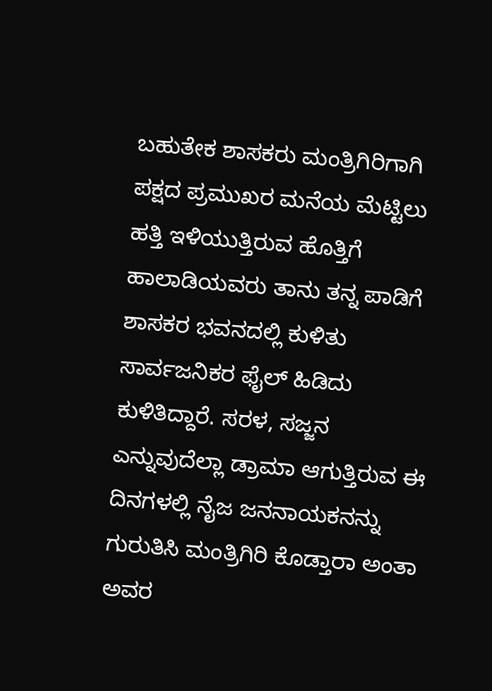ಬಹುತೇಕ ಶಾಸಕರು ಮಂತ್ರಿಗಿರಿಗಾಗಿ ಪಕ್ಷದ ಪ್ರಮುಖರ ಮನೆಯ ಮೆಟ್ಟಿಲು ಹತ್ತಿ ಇಳಿಯುತ್ತಿರುವ ಹೊತ್ತಿಗೆ ಹಾಲಾಡಿಯವರು ತಾನು ತನ್ನ ಪಾಡಿಗೆ ಶಾಸಕರ ಭವನದಲ್ಲಿ ಕುಳಿತು ಸಾರ್ವಜನಿಕರ ಫೈಲ್ ಹಿಡಿದು ಕುಳಿತಿದ್ದಾರೆ. ಸರಳ, ಸಜ್ಜನ ಎನ್ನುವುದೆಲ್ಲಾ ಡ್ರಾಮಾ ಆಗುತ್ತಿರುವ ಈ ದಿನಗಳಲ್ಲಿ ನೈಜ ಜನನಾಯಕನನ್ನು ಗುರುತಿಸಿ ಮಂತ್ರಿಗಿರಿ ಕೊಡ್ತಾರಾ ಅಂತಾ ಅವರ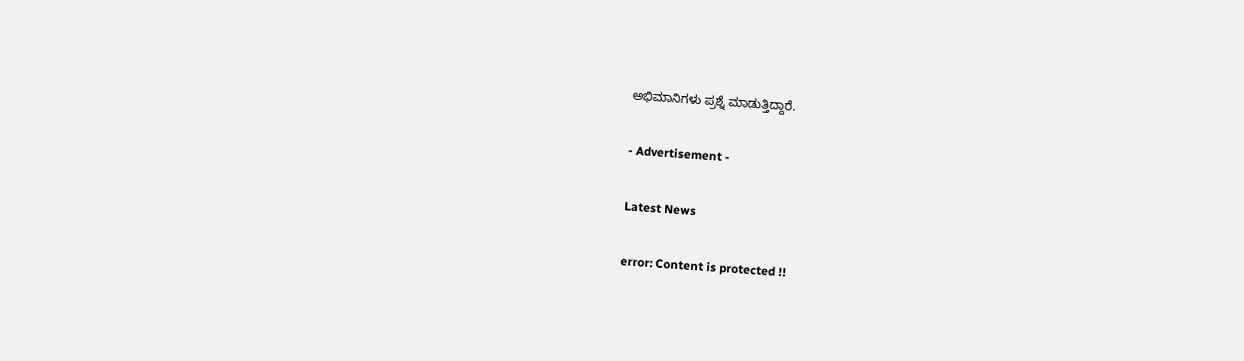ಅಭಿಮಾನಿಗಳು ಪ್ರಶ್ನೆ ಮಾಡುತ್ತಿದ್ದಾರೆ.

- Advertisement -

Latest News

error: Content is protected !!